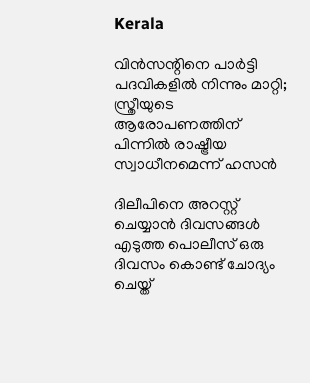Kerala

വിന്‍സന്റിനെ പാര്‍ട്ടി പദവികളില്‍ നിന്നും മാറ്റി; സ്ത്രീയുടെ ആരോപണത്തിന് പിന്നില്‍ രാഷ്ട്രീയ സ്വാധീനമെന്ന് ഹസന്‍

ദിലീപിനെ അറസ്റ്റ് ചെയ്യാന്‍ ദിവസങ്ങള്‍ എടുത്ത പൊലീസ് ഒരു ദിവസം കൊണ്ട് ചോദ്യം ചെയ്ത്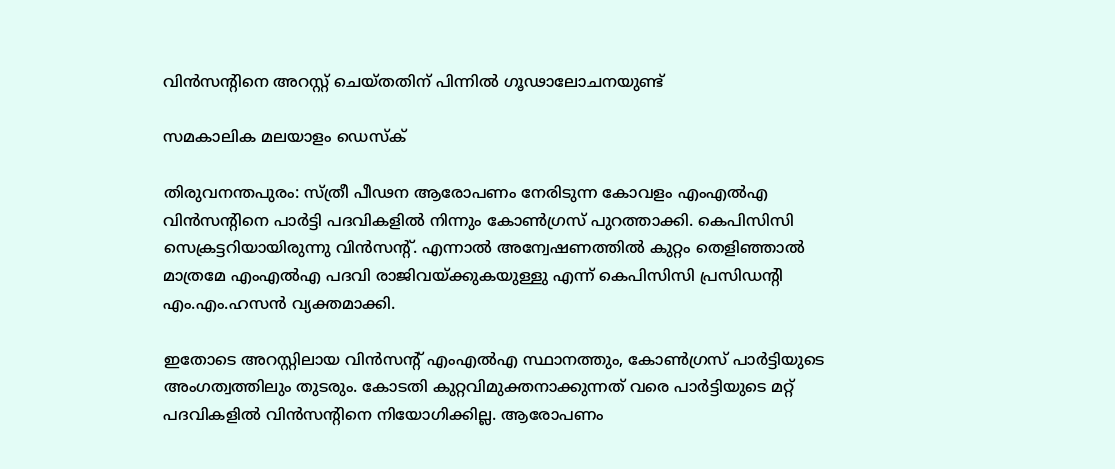വിന്‍സന്റിനെ അറസ്റ്റ് ചെയ്തതിന് പിന്നില്‍ ഗൂഢാലോചനയുണ്ട്‌

സമകാലിക മലയാളം ഡെസ്ക്

തിരുവനന്തപുരം: സ്ത്രീ പീഢന ആരോപണം നേരിടുന്ന കോവളം എംഎല്‍എ വിന്‍സന്റിനെ പാര്‍ട്ടി പദവികളില്‍ നിന്നും കോണ്‍ഗ്രസ് പുറത്താക്കി. കെപിസിസി സെക്രട്ടറിയായിരുന്നു വിന്‍സന്റ്. എന്നാല്‍ അന്വേഷണത്തില്‍ കുറ്റം തെളിഞ്ഞാല്‍ മാത്രമേ എംഎല്‍എ പദവി രാജിവയ്ക്കുകയുള്ളു എന്ന് കെപിസിസി പ്രസിഡന്റി എം.എം.ഹസന്‍ വ്യക്തമാക്കി.

ഇതോടെ അറസ്റ്റിലായ വിന്‍സന്റ് എംഎല്‍എ സ്ഥാനത്തും, കോണ്‍ഗ്രസ് പാര്‍ട്ടിയുടെ അംഗത്വത്തിലും തുടരും. കോടതി കുറ്റവിമുക്തനാക്കുന്നത് വരെ പാര്‍ട്ടിയുടെ മറ്റ് പദവികളില്‍ വിന്‍സന്റിനെ നിയോഗിക്കില്ല. ആരോപണം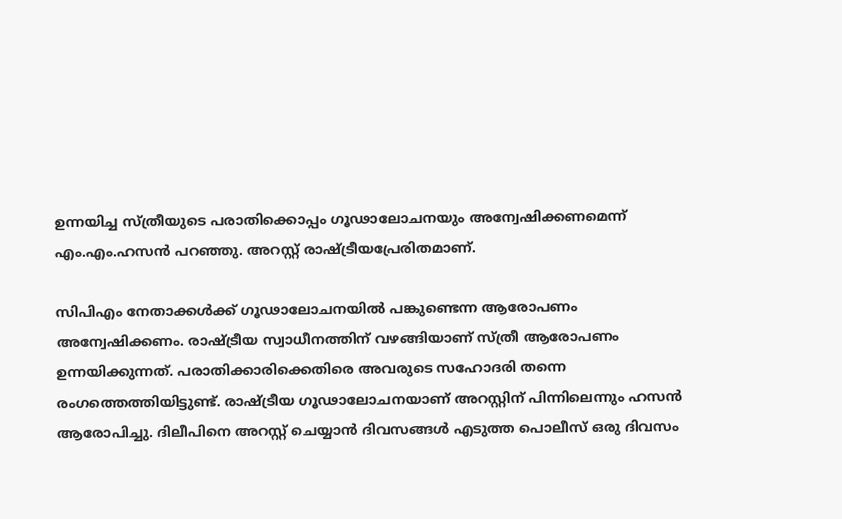ഉന്നയിച്ച സ്ത്രീയുടെ പരാതിക്കൊപ്പം ഗൂഢാലോചനയും അന്വേഷിക്കണമെന്ന് എം.എം.ഹസന്‍ പറഞ്ഞു. അറസ്റ്റ് രാഷ്ട്രീയപ്രേരിതമാണ്.

സിപിഎം നേതാക്കള്‍ക്ക് ഗൂഢാലോചനയില്‍ പങ്കുണ്ടെന്ന ആരോപണം അന്വേഷിക്കണം. രാഷ്ട്രീയ സ്വാധീനത്തിന് വഴങ്ങിയാണ് സ്ത്രീ ആരോപണം ഉന്നയിക്കുന്നത്. പരാതിക്കാരിക്കെതിരെ അവരുടെ സഹോദരി തന്നെ രംഗത്തെത്തിയിട്ടുണ്ട്. രാഷ്ട്രീയ ഗൂഢാലോചനയാണ് അറസ്റ്റിന് പിന്നിലെന്നും ഹസന്‍ ആരോപിച്ചു. ദിലീപിനെ അറസ്റ്റ് ചെയ്യാന്‍ ദിവസങ്ങള്‍ എടുത്ത പൊലീസ് ഒരു ദിവസം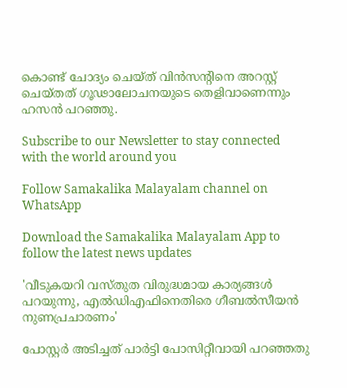കൊണ്ട് ചോദ്യം ചെയ്ത് വിന്‍സന്റിനെ അറസ്റ്റ് ചെയ്തത് ഗൂഢാലോചനയുടെ തെളിവാണെന്നും ഹസന്‍ പറഞ്ഞു.

Subscribe to our Newsletter to stay connected with the world around you

Follow Samakalika Malayalam channel on WhatsApp

Download the Samakalika Malayalam App to follow the latest news updates

'വീടുകയറി വസ്തുത വിരുദ്ധമായ കാര്യങ്ങള്‍ പറയുന്നു, എല്‍ഡിഎഫിനെതിരെ ഗീബല്‍സീയന്‍ നുണപ്രചാരണം'

പോസ്റ്റര്‍ അടിച്ചത് പാര്‍ട്ടി പോസിറ്റീവായി പറഞ്ഞതു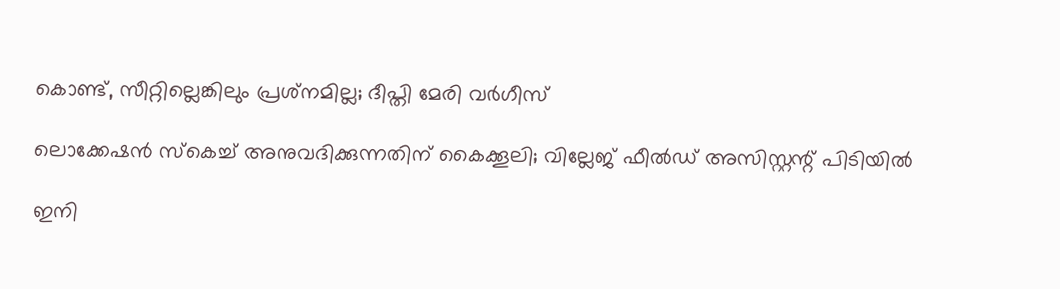കൊണ്ട്, സീറ്റില്ലെങ്കിലും പ്രശ്‌നമില്ല; ദീപ്തി മേരി വര്‍ഗീസ്

ലൊക്കേഷന്‍ സ്‌കെച്ച് അനുവദിക്കുന്നതിന് കൈക്കൂലി; വില്ലേജ് ഫീല്‍ഡ് അസിസ്റ്റന്റ് പിടിയില്‍

ഇനി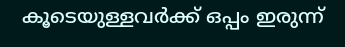കൂടെയുള്ളവര്‍ക്ക് ഒപ്പം ഇരുന്ന്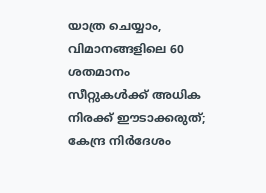യാത്ര ചെയ്യാം, വിമാനങ്ങളിലെ 60 ശതമാനം സീറ്റുകള്‍ക്ക് അധിക നിരക്ക് ഈടാക്കരുത്; കേന്ദ്ര നിര്‍ദേശം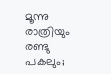മൂന്നു രാത്രിയും രണ്ടു പകലും;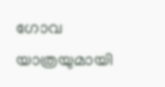ഗോവ യാത്രയുമായി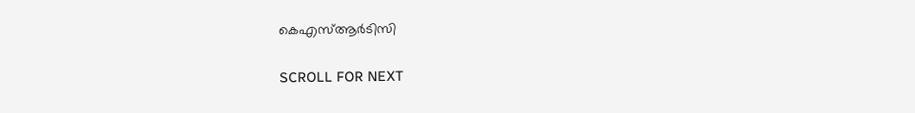കെഎസ്ആര്‍ടിസി

SCROLL FOR NEXT